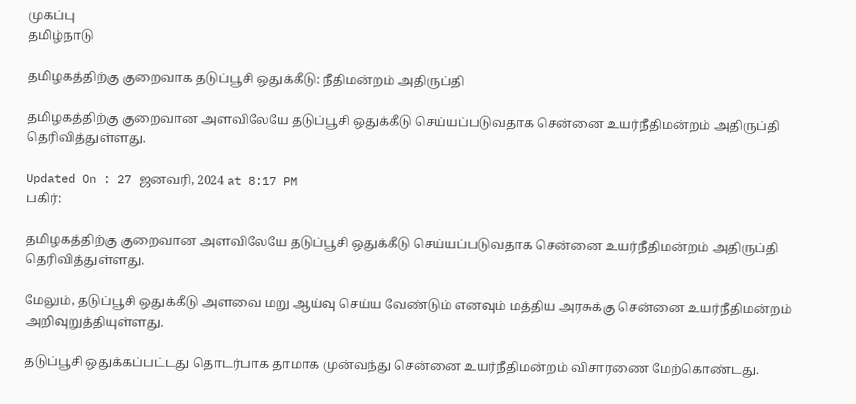முகப்பு
தமிழ்நாடு

தமிழகத்திற்கு குறைவாக தடுப்பூசி ஒதுக்கீடு: நீதிமன்றம் அதிருப்தி

தமிழகத்திற்கு குறைவான அளவிலேயே தடுப்பூசி ஒதுக்கீடு செய்யப்படுவதாக சென்னை உயர்நீதிமன்றம் அதிருப்தி தெரிவித்துள்ளது.

Updated On : 27 ஜனவரி, 2024 at 8:17 PM
பகிர்:

தமிழகத்திற்கு குறைவான அளவிலேயே தடுப்பூசி ஒதுக்கீடு செய்யப்படுவதாக சென்னை உயர்நீதிமன்றம் அதிருப்தி தெரிவித்துள்ளது.

மேலும், தடுப்பூசி ஒதுக்கீடு அளவை மறு ஆய்வு செய்ய வேண்டும் எனவும் மத்திய அரசுக்கு சென்னை உயர்நீதிமன்றம் அறிவுறுத்தியுள்ளது.

தடுப்பூசி ஒதுக்கப்பட்டது தொடர்பாக தாமாக முன்வந்து சென்னை உயர்நீதிமன்றம் விசாரணை மேற்கொண்டது.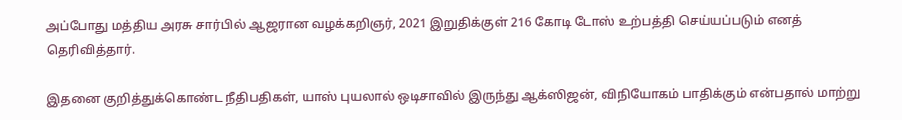அப்போது மத்திய அரசு சார்பில் ஆஜரான வழக்கறிஞர், 2021 இறுதிக்குள் 216 கோடி டோஸ் உற்பத்தி செய்யப்படும் எனத் தெரிவித்தார்.

இதனை குறித்துக்கொண்ட நீதிபதிகள், யாஸ் புயலால் ஒடிசாவில் இருந்து ஆக்ஸிஜன், விநியோகம் பாதிக்கும் என்பதால் மாற்று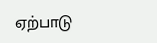ஏற்பாடு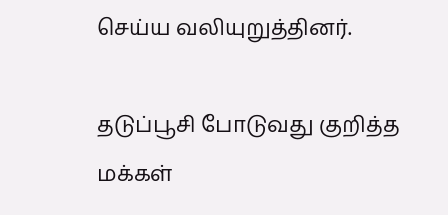செய்ய வலியுறுத்தினர்.

தடுப்பூசி போடுவது குறித்த மக்கள்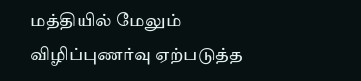மத்தியில் மேலும் விழிப்புணர்வு ஏற்படுத்த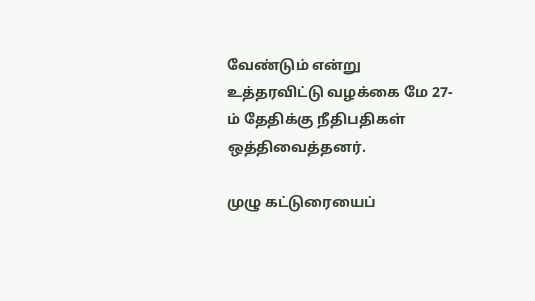வேண்டும் என்று உத்தரவிட்டு வழக்கை மே 27-ம் தேதிக்கு நீதிபதிகள் ஒத்திவைத்தனர்.

முழு கட்டுரையைப்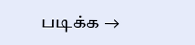படிக்க →